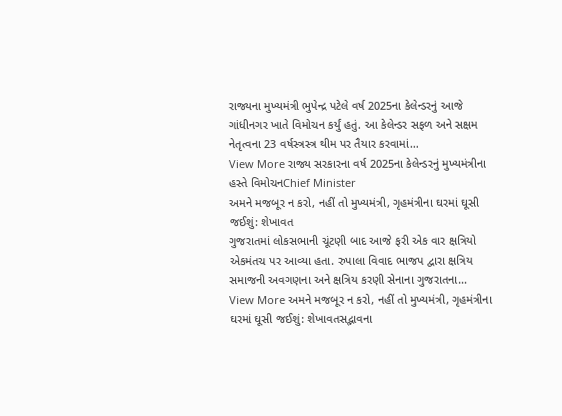રાજ્યના મુખ્યમંત્રી ભુપેન્દ્ર પટેલે વર્ષ 2025ના કેલેન્ડરનું આજે ગાંધીનગર ખાતે વિમોચન કર્યું હતું. આ કેલેન્ડર સફળ અને સક્ષમ નેતૃત્વના 23 વર્ષસ્ત્રસ્ત્ર થીમ પર તૈયાર કરવામાં…
View More રાજ્ય સરકારના વર્ષ 2025ના કેલેન્ડરનું મુખ્યમંત્રીના હસ્તે વિમોચનChief Minister
અમને મજબૂર ન કરો, નહીં તો મુખ્યમંત્રી, ગૃહમંત્રીના ઘરમાં ઘૂસી જઈશું: શેખાવત
ગુજરાતમાં લોકસભાની ચૂંટણી બાદ આજે ફરી એક વાર ક્ષત્રિયો એકમંતચ પર આવ્યા હતા. રુપાલા વિવાદ ભાજપ દ્વારા ક્ષત્રિય સમાજની અવગણના અને ક્ષત્રિય કરણી સેનાના ગુજરાતના…
View More અમને મજબૂર ન કરો, નહીં તો મુખ્યમંત્રી, ગૃહમંત્રીના ઘરમાં ઘૂસી જઈશું: શેખાવતસદ્ભાવના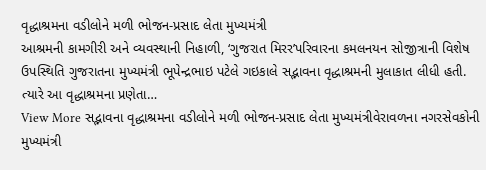વૃદ્ધાશ્રમના વડીલોને મળી ભોજન-પ્રસાદ લેતા મુખ્યમંત્રી
આશ્રમની કામગીરી અને વ્યવસ્થાની નિહાળી, ‘ગુજરાત મિરર’પરિવારના કમલનયન સોજીત્રાની વિશેષ ઉપસ્થિતિ ગુજરાતના મુખ્યમંત્રી ભૂપેન્દ્રભાઇ પટેલે ગઇકાલે સદ્ભાવના વૃદ્ધાશ્રમની મુલાકાત લીધી હતી. ત્યારે આ વૃદ્ધાશ્રમના પ્રણેતા…
View More સદ્ભાવના વૃદ્ધાશ્રમના વડીલોને મળી ભોજન-પ્રસાદ લેતા મુખ્યમંત્રીવેરાવળના નગરસેવકોની મુખ્યમંત્રી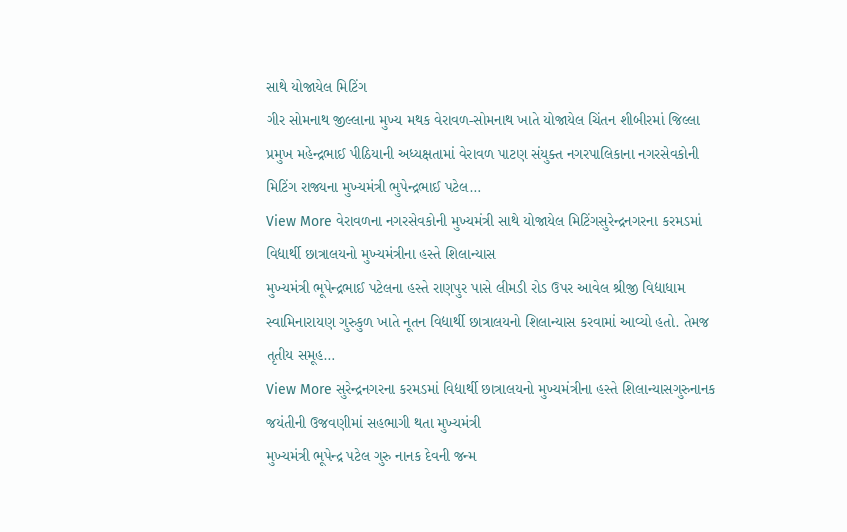સાથે યોજાયેલ મિટિંગ
ગીર સોમનાથ જીલ્લાના મુખ્ય મથક વેરાવળ-સોમનાથ ખાતે યોજાયેલ ચિંતન શીબીરમાં જિલ્લા પ્રમુખ મહેન્દ્રભાઈ પીઠિયાની અધ્યક્ષતામાં વેરાવળ પાટણ સંયુક્ત નગરપાલિકાના નગરસેવકોની મિટિંગ રાજ્યના મુખ્યમંત્રી ભુપેન્દ્રભાઈ પટેલ…
View More વેરાવળના નગરસેવકોની મુખ્યમંત્રી સાથે યોજાયેલ મિટિંગસુરેન્દ્રનગરના કરમડમાં વિદ્યાર્થી છાત્રાલયનો મુખ્યમંત્રીના હસ્તે શિલાન્યાસ
મુખ્યમંત્રી ભૂપેન્દ્રભાઈ પટેલના હસ્તે રાણપુર પાસે લીમડી રોડ ઉપર આવેલ શ્રીજી વિદ્યાધામ સ્વામિનારાયણ ગુરુકુળ ખાતે નૂતન વિદ્યાર્થી છાત્રાલયનો શિલાન્યાસ કરવામાં આવ્યો હતો. તેમજ તૃતીય સમૂહ…
View More સુરેન્દ્રનગરના કરમડમાં વિદ્યાર્થી છાત્રાલયનો મુખ્યમંત્રીના હસ્તે શિલાન્યાસગુરુનાનક જયંતીની ઉજવણીમાં સહભાગી થતા મુખ્યમંત્રી
મુખ્યમંત્રી ભૂપેન્દ્ર પટેલ ગુરુ નાનક દેવની જન્મ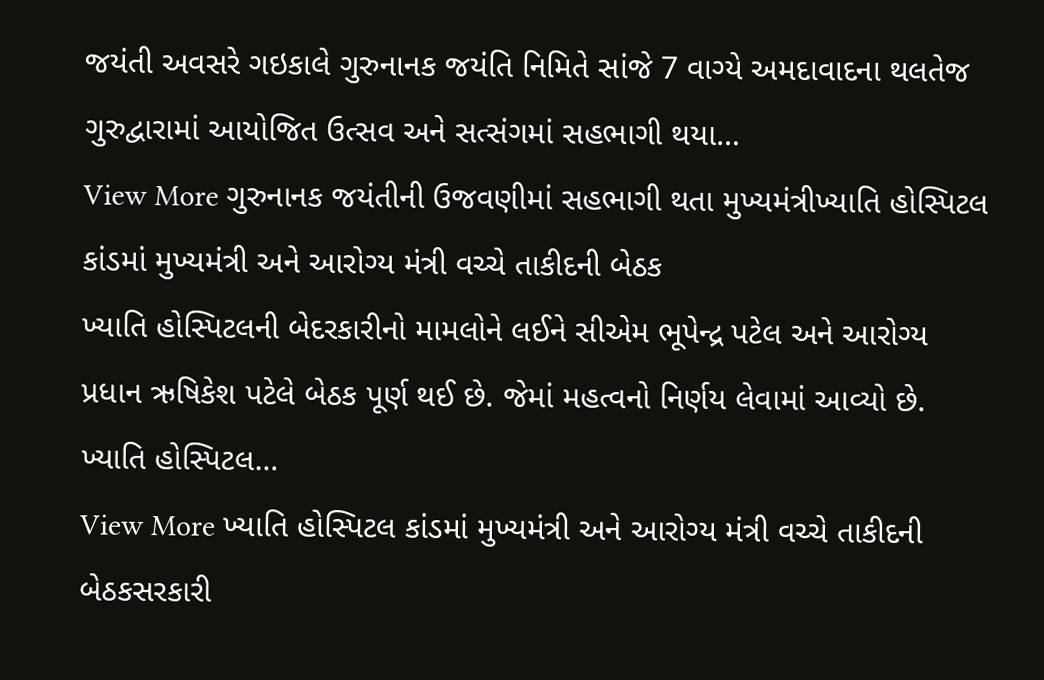જયંતી અવસરે ગઇકાલે ગુરુનાનક જયંતિ નિમિતે સાંજે 7 વાગ્યે અમદાવાદના થલતેજ ગુરુદ્વારામાં આયોજિત ઉત્સવ અને સત્સંગમાં સહભાગી થયા…
View More ગુરુનાનક જયંતીની ઉજવણીમાં સહભાગી થતા મુખ્યમંત્રીખ્યાતિ હોસ્પિટલ કાંડમાં મુખ્યમંત્રી અને આરોગ્ય મંત્રી વચ્ચે તાકીદની બેઠક
ખ્યાતિ હોસ્પિટલની બેદરકારીનો મામલોને લઈને સીએમ ભૂપેન્દ્ર પટેલ અને આરોગ્ય પ્રધાન ઋષિકેશ પટેલે બેઠક પૂર્ણ થઈ છે. જેમાં મહત્વનો નિર્ણય લેવામાં આવ્યો છે. ખ્યાતિ હોસ્પિટલ…
View More ખ્યાતિ હોસ્પિટલ કાંડમાં મુખ્યમંત્રી અને આરોગ્ય મંત્રી વચ્ચે તાકીદની બેઠકસરકારી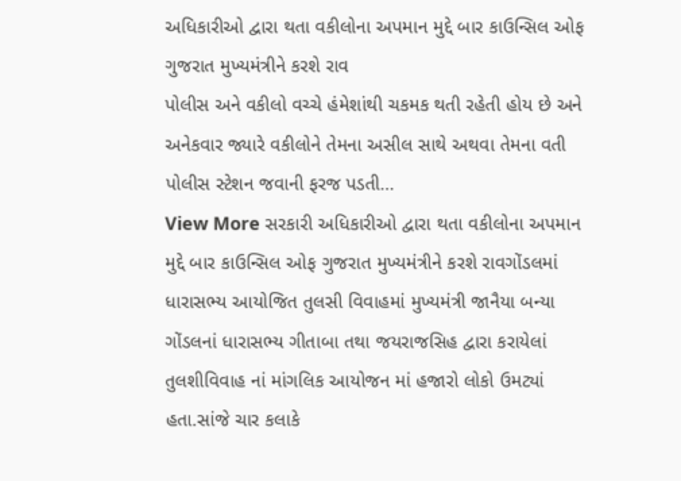અધિકારીઓ દ્વારા થતા વકીલોના અપમાન મુદ્દે બાર કાઉન્સિલ ઓફ ગુજરાત મુખ્યમંત્રીને કરશે રાવ
પોલીસ અને વકીલો વચ્ચે હંમેશાંથી ચકમક થતી રહેતી હોય છે અને અનેકવાર જ્યારે વકીલોને તેમના અસીલ સાથે અથવા તેમના વતી પોલીસ સ્ટેશન જવાની ફરજ પડતી…
View More સરકારી અધિકારીઓ દ્વારા થતા વકીલોના અપમાન મુદ્દે બાર કાઉન્સિલ ઓફ ગુજરાત મુખ્યમંત્રીને કરશે રાવગોંડલમાં ધારાસભ્ય આયોજિત તુલસી વિવાહમાં મુખ્યમંત્રી જાનૈયા બન્યા
ગોંડલનાં ધારાસભ્ય ગીતાબા તથા જયરાજસિહ દ્વારા કરાયેલાં તુલશીવિવાહ નાં માંગલિક આયોજન માં હજારો લોકો ઉમટ્યાં હતા.સાંજે ચાર કલાકે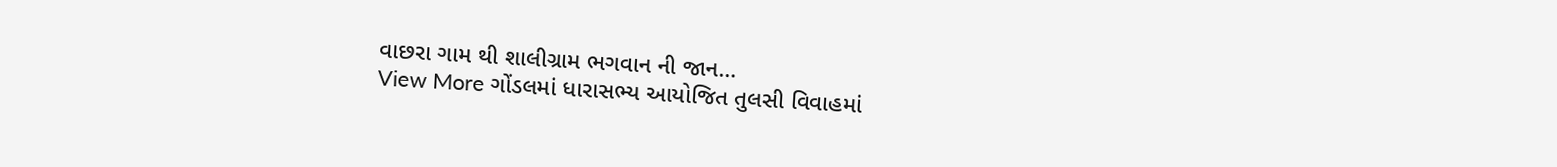વાછરા ગામ થી શાલીગ્રામ ભગવાન ની જાન…
View More ગોંડલમાં ધારાસભ્ય આયોજિત તુલસી વિવાહમાં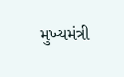મુખ્યમંત્રી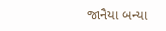જાનૈયા બન્યા